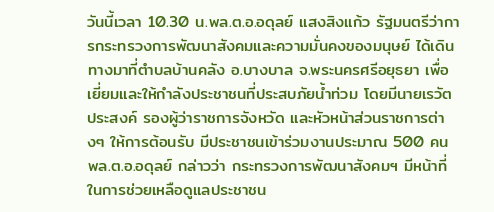วันนี้เวลา 10.30 น.พล.ต.อ.อดุลย์ แสงสิงแก้ว รัฐมนตรีว่าการกระทรวงการพัฒนาสังคมและความมั่นคงของมนุษย์ ได้เดินทางมาที่ตำบลบ้านคลัง อ.บางบาล จ.พระนครศรีอยุธยา เพื่อเยี่ยมและให้กำลังประชาชนที่ประสบภัยน้ำท่วม โดยมีนายเรวัต ประสงค์ รองผู้ว่าราชการจังหวัด และหัวหน้าส่วนราชการต่างๆ ให้การต้อนรับ มีประชาชนเข้าร่วมงานประมาณ 500 คน
พล.ต.อ.อดุลย์ กล่าวว่า กระทรวงการพัฒนาสังคมฯ มีหน้าที่ในการช่วยเหลือดูแลประชาชน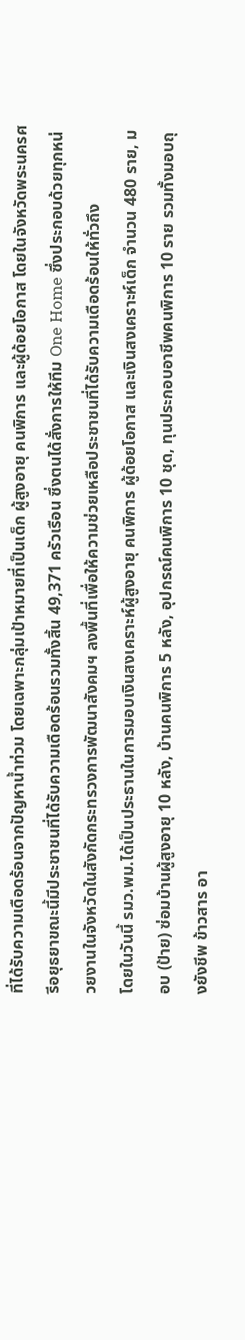ที่ได้รับความเดือดร้อนจากปัญหาน้ำท่วม โดยเฉพาะกลุ่มเป้าหมายที่เป็นเด็ก ผู้สูงอายุ คนพิการ และผู้ด้อยโอกาส โดยในจังหวัดพระนครศรีอยุธยาขณะนี้มีประชาชนที่ได้รับความเดือดร้อนรวมทั้งสิ้น 49,371 ครัวเรือน ซึ่งตนได้สั่งการให้ทีม One Home ซึ่งประกอบด้วยทุกหน่วยงานในจังหวัดในสังกัดกระทรวงการพัฒนาสังคมฯ ลงพื้นที่เพื่อให้ความช่วยเหลือประชาชนที่ได้รับความเดือดร้อนให้ทั่วถึง
โดยในวันนี้ รมว.พม.ได้เป็นประธานในการมอบเงินสงเคราะห์ผู้สูงอายุ คนพิการ ผู้ด้อยโอกาส และเงินสงเคราะห์เด็ก จำนวน 480 ราย, มอบ (ป้าย) ซ่อมบ้านผู้สูงอายุ 10 หลัง, บ้านคนพิการ 5 หลัง, อุปกรณ์คนพิการ 10 ชุด, ทุนประกอบอาชีพคนพิการ 10 ราย รวมทั้งมอบถุงยังชีพ ข้าวสาร อา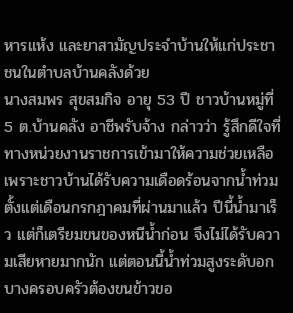หารแห้ง และยาสามัญประจำบ้านให้แก่ประชาชนในตำบลบ้านคลังด้วย
นางสมพร สุขสมกิจ อายุ 53 ปี ชาวบ้านหมู่ที่ 5 ต.บ้านคลัง อาชีพรับจ้าง กล่าวว่า รู้สึกดีใจที่ทางหน่วยงานราชการเข้ามาให้ความช่วยเหลือ เพราะชาวบ้านได้รับความเดือดร้อนจากน้ำท่วมตั้งแต่เดือนกรกฎาคมที่ผ่านมาแล้ว ปีนี้น้ำมาเร็ว แต่ก็เตรียมขนของหนีน้ำก่อน จึงไม่ได้รับความเสียหายมากนัก แต่ตอนนี้น้ำท่วมสูงระดับอก บางครอบครัวต้องขนข้าวขอ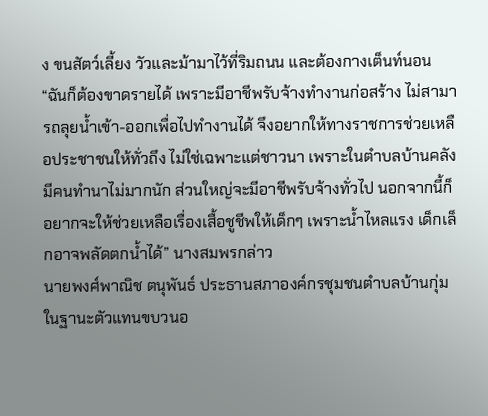ง ขนสัตว์เลี้ยง วัวและม้ามาไว้ที่ริมถนน และต้องกางเต็นท์นอน
“ฉันก็ต้องขาดรายได้ เพราะมีอาชีพรับจ้างทำงานก่อสร้าง ไม่สามารถลุยน้ำเข้า-ออกเพื่อไปทำงานได้ จึงอยากให้ทางราชการช่วยเหลือประชาชนให้ทั่วถึง ไม่ใช่เฉพาะแต่ชาวนา เพราะในตำบลบ้านคลังมีคนทำนาไม่มากนัก ส่วนใหญ่จะมีอาชีพรับจ้างทั่วไป นอกจากนี้ก็อยากจะให้ช่วยเหลือเรื่องเสื้อชูชีพให้เด็กๆ เพราะน้ำไหลแรง เด็กเล็กอาจพลัดตกน้ำได้” นางสมพรกล่าว
นายพงศ์พาณิช ตนุพันธ์ ประธานสภาองค์กรชุมชนตำบลบ้านกุ่ม ในฐานะตัวแทนขบวนอ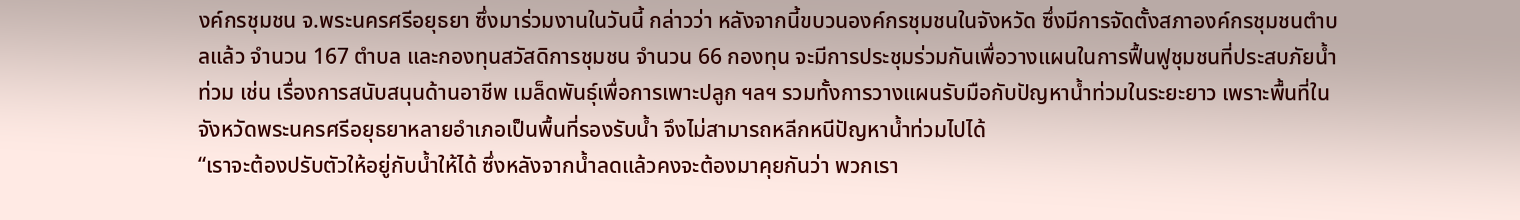งค์กรชุมชน จ.พระนครศรีอยุธยา ซึ่งมาร่วมงานในวันนี้ กล่าวว่า หลังจากนี้ขบวนองค์กรชุมชนในจังหวัด ซึ่งมีการจัดตั้งสภาองค์กรชุมชนตำบลแล้ว จำนวน 167 ตำบล และกองทุนสวัสดิการชุมชน จำนวน 66 กองทุน จะมีการประชุมร่วมกันเพื่อวางแผนในการฟื้นฟูชุมชนที่ประสบภัยน้ำท่วม เช่น เรื่องการสนับสนุนด้านอาชีพ เมล็ดพันธุ์เพื่อการเพาะปลูก ฯลฯ รวมทั้งการวางแผนรับมือกับปัญหาน้ำท่วมในระยะยาว เพราะพื้นที่ในจังหวัดพระนครศรีอยุธยาหลายอำเภอเป็นพื้นที่รองรับน้ำ จึงไม่สามารถหลีกหนีปัญหาน้ำท่วมไปได้
“เราจะต้องปรับตัวให้อยู่กับน้ำให้ได้ ซึ่งหลังจากน้ำลดแล้วคงจะต้องมาคุยกันว่า พวกเรา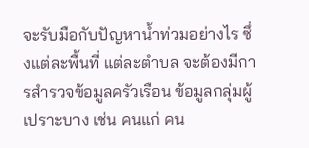จะรับมือกับปัญหาน้ำท่วมอย่างไร ซึ่งแต่ละพื้นที่ แต่ละตำบล จะต้องมีการสำรวจข้อมูลครัวเรือน ข้อมูลกลุ่มผู้เปราะบาง เช่น คนแก่ คน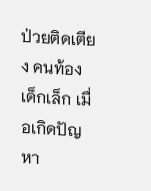ป่วยติดเตียง คนท้อง เด็กเล็ก เมื่อเกิดปัญหา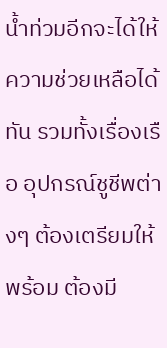น้ำท่วมอีกจะได้ให้ความช่วยเหลือได้ทัน รวมทั้งเรื่องเรือ อุปกรณ์ชูชีพต่างๆ ต้องเตรียมให้พร้อม ต้องมี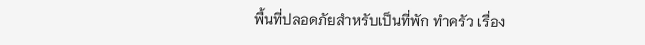พื้นที่ปลอดภัยสำหรับเป็นที่พัก ทำครัว เรื่อง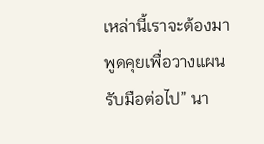เหล่านี้เราจะต้องมาพูดคุยเพื่อวางแผนรับมือต่อไป” นา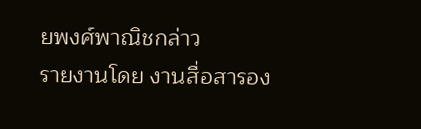ยพงศ์พาณิชกล่าว
รายงานโดย งานสื่อสารอง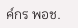ค์กร พอช.